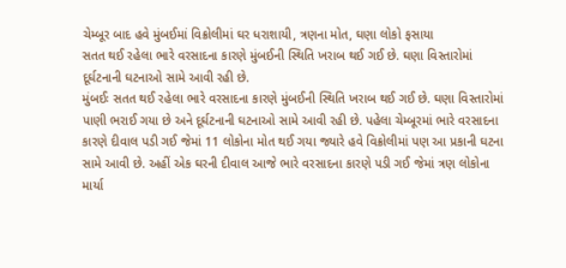ચેમ્બૂર બાદ હવે મુંબઈમાં વિક્રોલીમાં ઘર ધરાશાયી, ત્રણના મોત, ઘણા લોકો ફસાયા
સતત થઈ રહેલા ભારે વરસાદના કારણે મુંબઈની સ્થિતિ ખરાબ થઈ ગઈ છે. ઘણા વિસ્તારોમાં દૂર્ઘટનાની ઘટનાઓ સામે આવી રહી છે.
મુંબઈઃ સતત થઈ રહેલા ભારે વરસાદના કારણે મુંબઈની સ્થિતિ ખરાબ થઈ ગઈ છે. ઘણા વિસ્તારોમાં પાણી ભરાઈ ગયા છે અને દૂર્ઘટનાની ઘટનાઓ સામે આવી રહી છે. પહેલા ચેમ્બૂરમાં ભારે વરસાદના કારણે દીવાલ પડી ગઈ જેમાં 11 લોકોના મોત થઈ ગયા જ્યારે હવે વિક્રોલીમાં પણ આ પ્રકાની ઘટના સામે આવી છે. અહીં એક ઘરની દીવાલ આજે ભારે વરસાદના કારણે પડી ગઈ જેમાં ત્રણ લોકોના માર્યા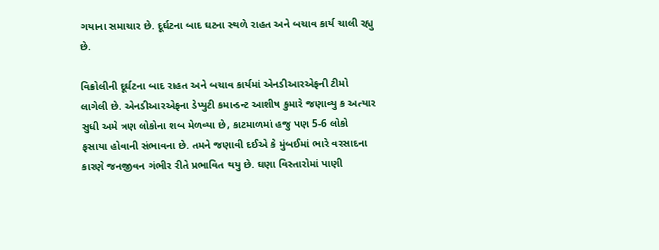ગયાના સમાચાર છે. દૂર્ઘટના બાદ ઘટના સ્થળે રાહત અને બચાવ કાર્ય ચાલી રહ્યુ છે.

વિક્રોલીની દૂર્ઘટના બાદ રાહત અને બચાવ કાર્યમાં એનડીઆરએફની ટીમો લાગેલી છે. એનડીઆરએફના ડેપ્યુટી કમાન્ડન્ટ આશીષ કુમારે જણાવ્યુ ક અત્યાર સુધી અમે ત્રણ લોકોના શબ મેળવ્યા છે, કાટમાળમાં હજુ પણ 5-6 લોકો ફસાયા હોવાની સંભાવના છે. તમને જણાવી દઈએ કે મુંબઈમાં ભારે વરસાદના કારણે જનજીવન ગંભીર રીતે પ્રભાવિત થયુ છે. ઘણા વિસ્તારોમાં પાણી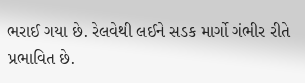ભરાઈ ગયા છે. રેલવેથી લઈને સડક માર્ગો ગંભીર રીતે પ્રભાવિત છે.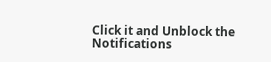Click it and Unblock the Notifications